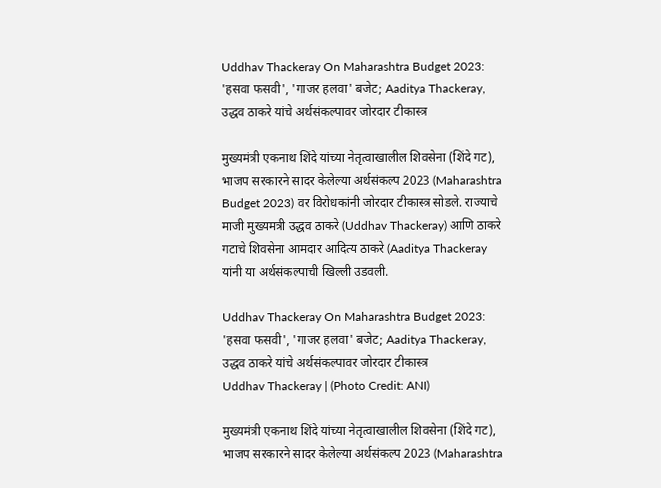Uddhav Thackeray On Maharashtra Budget 2023: 'हसवा फसवी', 'गाजर हलवा' बजेट; Aaditya Thackeray, उद्धव ठाकरे यांचे अर्थसंकल्पावर जोरदार टीकास्त्र

मुख्यमंत्री एकनाथ शिंदे यांच्या नेतृत्वाखालील शिवसेना (शिंदे गट), भाजप सरकारने सादर केलेल्या अर्थसंकल्प 2023 (Maharashtra Budget 2023) वर विरोधकांनी जोरदार टीकास्त्र सोडले. राज्याचे माजी मुख्यमत्री उद्धव ठाकरे (Uddhav Thackeray) आणि ठाकरे गटाचे शिवसेना आमदार आदित्य ठाकरे (Aaditya Thackeray यांनी या अर्थसंकल्पाची खिल्ली उडवली.

Uddhav Thackeray On Maharashtra Budget 2023: 'हसवा फसवी', 'गाजर हलवा' बजेट; Aaditya Thackeray, उद्धव ठाकरे यांचे अर्थसंकल्पावर जोरदार टीकास्त्र
Uddhav Thackeray | (Photo Credit: ANI)

मुख्यमंत्री एकनाथ शिंदे यांच्या नेतृत्वाखालील शिवसेना (शिंदे गट), भाजप सरकारने सादर केलेल्या अर्थसंकल्प 2023 (Maharashtra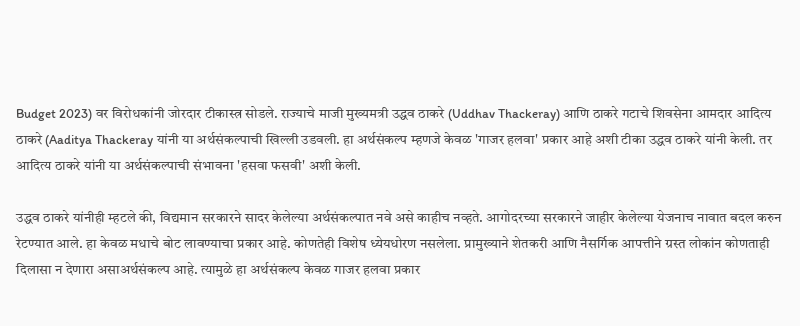Budget 2023) वर विरोधकांनी जोरदार टीकास्त्र सोडले. राज्याचे माजी मुख्यमत्री उद्धव ठाकरे (Uddhav Thackeray) आणि ठाकरे गटाचे शिवसेना आमदार आदित्य ठाकरे (Aaditya Thackeray यांनी या अर्थसंकल्पाची खिल्ली उडवली. हा अर्थसंकल्प म्हणजे केवळ 'गाजर हलवा' प्रकार आहे अशी टीका उद्धव ठाकरे यांनी केली. तर आदित्य ठाकरे यांनी या अर्थसंकल्पाची संभावना 'हसवा फसवी' अशी केली.

उद्धव ठाकरे यांनीही म्हटले की, विद्यमान सरकारने सादर केलेल्या अर्थसंकल्पात नवे असे काहीच नव्हते. आगोदरच्या सरकारने जाहीर केलेल्या येजनाच नावात बदल करुन रेटण्यात आले. हा केवळ मधाचे बोट लावण्याचा प्रकार आहे. कोणतेही विशेष ध्येयधोरण नसलेला. प्रामुख्याने शेतकरी आणि नैसर्गिक आपत्तीने ग्रस्त लोकांन कोणताही दिलासा न देणारा असाअर्थसंकल्प आहे. त्यामुळे हा अर्थसंकल्प केवळ गाजर हलवा प्रकार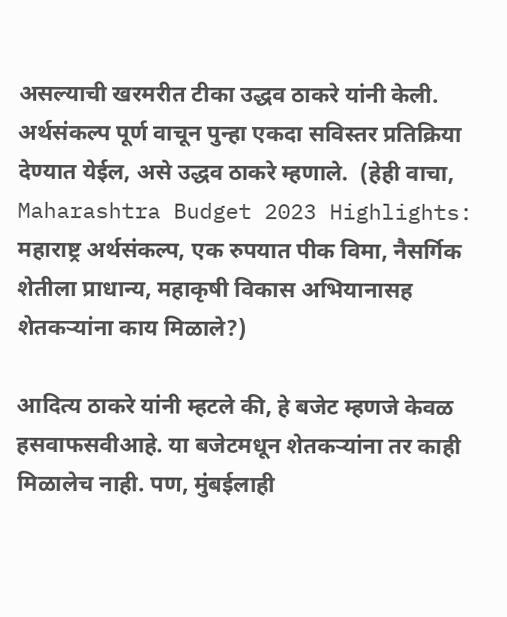असल्याची खरमरीत टीका उद्धव ठाकरे यांनी केली. अर्थसंकल्प पूर्ण वाचून पुन्हा एकदा सविस्तर प्रतिक्रिया देण्यात येईल, असे उद्धव ठाकरे म्हणाले.  (हेही वाचा, Maharashtra Budget 2023 Highlights: महाराष्ट्र अर्थसंकल्प, एक रुपयात पीक विमा, नैसर्गिक शेतीला प्राधान्य, महाकृषी विकास अभियानासह शेतकऱ्यांना काय मिळाले?)

आदित्य ठाकरे यांनी म्हटले की, हे बजेट म्हणजे केवळ हसवाफसवीआहे. या बजेटमधून शेतकऱ्यांना तर काही मिळालेच नाही. पण, मुंबईलाही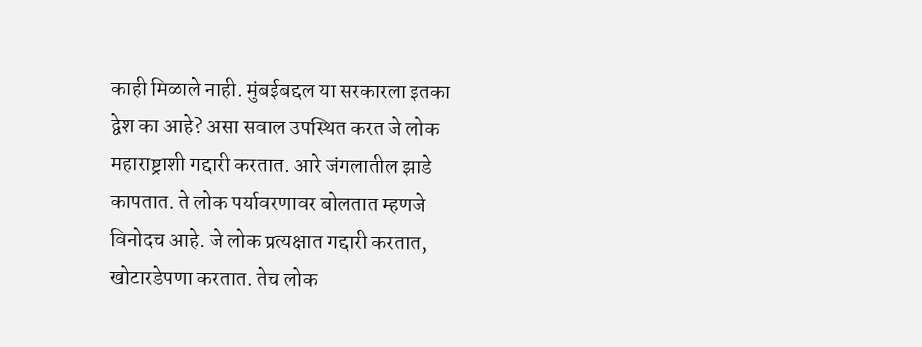काही मिळाले नाही. मुंबईबद्दल या सरकारला इतका द्वेश का आहे? असा सवाल उपस्थित करत जे लोक महाराष्ट्राशी गद्दारी करतात. आरे जंगलातील झाडे कापतात. ते लोक पर्यावरणावर बोलतात म्हणजे विनोदच आहे. जे लोक प्रत्यक्षात गद्दारी करतात, खोटारडेपणा करतात. तेच लोक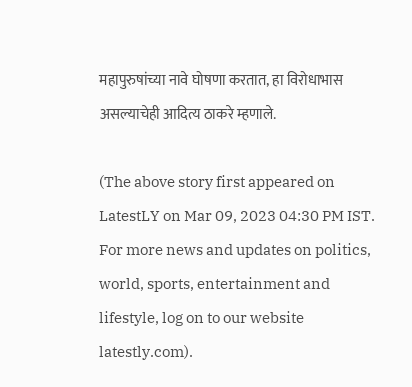महापुरुषांच्या नावे घोषणा करतात, हा विरोधाभास असल्याचेही आदित्य ठाकरे म्हणाले.

(The above story first appeared on LatestLY on Mar 09, 2023 04:30 PM IST. For more news and updates on politics, world, sports, entertainment and lifestyle, log on to our website latestly.com).